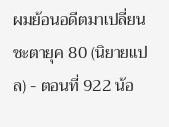ผมย้อนอดีตมาเปลี่ยนชะตายุค 80 (นิยายแปล) - ตอนที่ 922 น้อ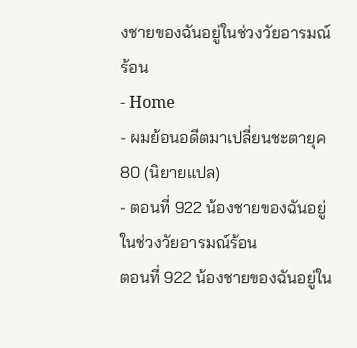งชายของฉันอยู่ในช่วงวัยอารมณ์ร้อน
- Home
- ผมย้อนอดีตมาเปลี่ยนชะตายุค 80 (นิยายแปล)
- ตอนที่ 922 น้องชายของฉันอยู่ในช่วงวัยอารมณ์ร้อน
ตอนที่ 922 น้องชายของฉันอยู่ใน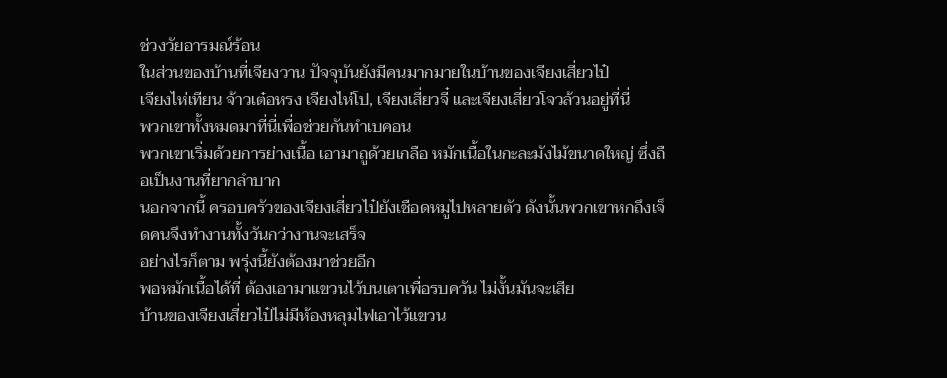ช่วงวัยอารมณ์ร้อน
ในส่วนของบ้านที่เจียงวาน ปัจจุบันยังมีคนมากมายในบ้านของเจียงเสี่ยวไป๋
เจียงไห่เทียน จ้าวเต๋อหรง เจียงไห่โป, เจียงเสี่ยวจี๋ และเจียงเสี่ยวโจวล้วนอยู่ที่นี่
พวกเขาทั้งหมดมาที่นี่เพื่อช่วยกันทำเบคอน
พวกเขาเริ่มด้วยการย่างเนื้อ เอามาถูด้วยเกลือ หมักเนื้อในกะละมังไม้ขนาดใหญ่ ซึ่งถือเป็นงานที่ยากลำบาก
นอกจากนี้ ครอบครัวของเจียงเสี่ยวไป๋ยังเชือดหมูไปหลายตัว ดังนั้นพวกเขาหกถึงเจ็ดคนจึงทำงานทั้งวันกว่างานจะเสร็จ
อย่างไรก็ตาม พรุ่งนี้ยังต้องมาช่วยอีก
พอหมักเนื้อได้ที่ ต้องเอามาแขวนไว้บนเตาเพื่อรบควัน ไม่งั้นมันจะเสีย
บ้านของเจียงเสี่ยวไป๋ไม่มีห้องหลุมไฟเอาไว้แขวน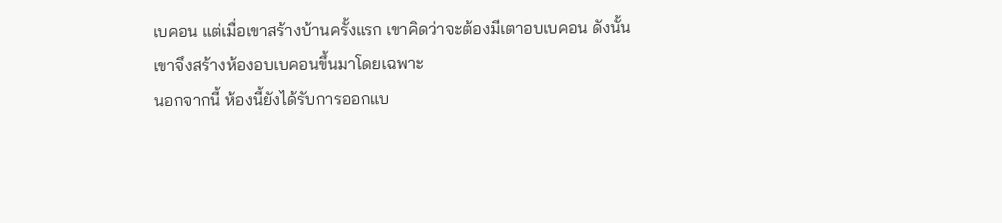เบคอน แต่เมื่อเขาสร้างบ้านครั้งแรก เขาคิดว่าจะต้องมีเตาอบเบคอน ดังนั้นเขาจึงสร้างห้องอบเบคอนขึ้นมาโดยเฉพาะ
นอกจากนี้ ห้องนี้ยังได้รับการออกแบ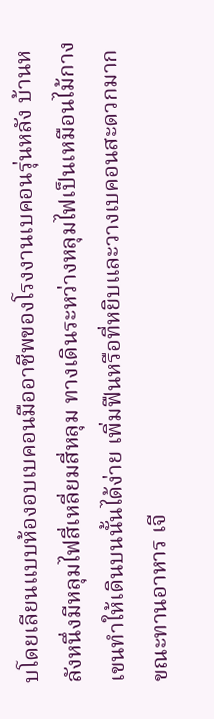บโดยเลียนแบบห้องอบเบคอนมืออาชีพของโรงงานเบคอนรุ่นหลัง บ้านหลังหนึ่งมีหลุมไฟสี่เหลี่ยมสี่หลุม ทางเดินระหว่างหลุมไฟเป็นเหมือนไม้กางเขนทำให้เดินบนนั้นได้ง่าย เพิ่มฟืนหรือที่หยิบและวางเบคอนสะดวกมาก
ขณะทานอาหาร เจี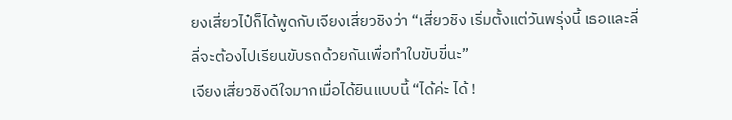ยงเสี่ยวไป๋ก็ได้พูดกับเจียงเสี่ยวชิงว่า “เสี่ยวชิง เริ่มตั้งแต่วันพรุ่งนี้ เธอและลี่ลี่จะต้องไปเรียนขับรถด้วยกันเพื่อทำใบขับขี่นะ”
เจียงเสี่ยวชิงดีใจมากเมื่อได้ยินแบบนี้ “ได้ค่ะ ได้ !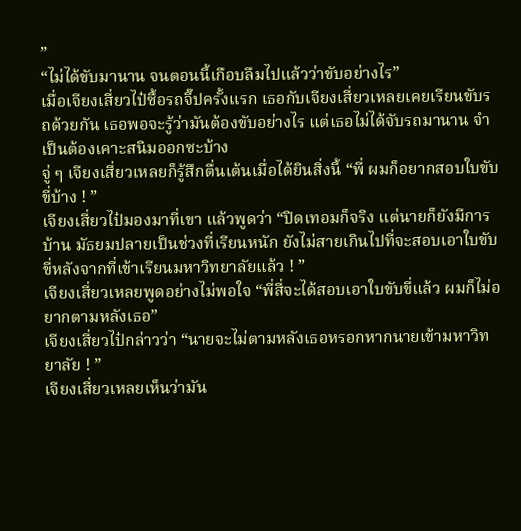”
“ไม่ได้ขับมานาน จนตอนนี้เกือบลืมไปแล้วว่าขับอย่างไร”
เมื่อเจียงเสี่ยวไป๋ซื้อรถจี๊ปครั้งแรก เธอกับเจียงเสี่ยวเหลยเคยเรียนขับรถด้วยกัน เธอพอจะรู้ว่ามันต้องขับอย่างไร แต่เธอไม่ได้จับรถมานาน จำเป็นต้องเคาะสนิมออกซะบ้าง
จู่ ๆ เจียงเสี่ยวเหลยก็รู้สึกตื่นเต้นเมื่อได้ยินสิ่งนี้ “พี่ ผมก็อยากสอบใบขับขี่บ้าง ! ”
เจียงเสี่ยวไป๋มองมาที่เขา แล้วพูดว่า “ปิดเทอมก็จริง แต่นายก็ยังมีการบ้าน มัธยมปลายเป็นช่วงที่เรียนหนัก ยังไม่สายเกินไปที่จะสอบเอาใบขับขี่หลังจากที่เข้าเรียนมหาวิทยาลัยแล้ว ! ”
เจียงเสี่ยวเหลยพูดอย่างไม่พอใจ “พี่สี่จะได้สอบเอาใบขับขี่แล้ว ผมก็ไม่อยากตามหลังเธอ”
เจียงเสี่ยวไป๋กล่าวว่า “นายจะไม่ตามหลังเธอหรอกหากนายเข้ามหาวิทยาลัย ! ”
เจียงเสี่ยวเหลยเห็นว่ามัน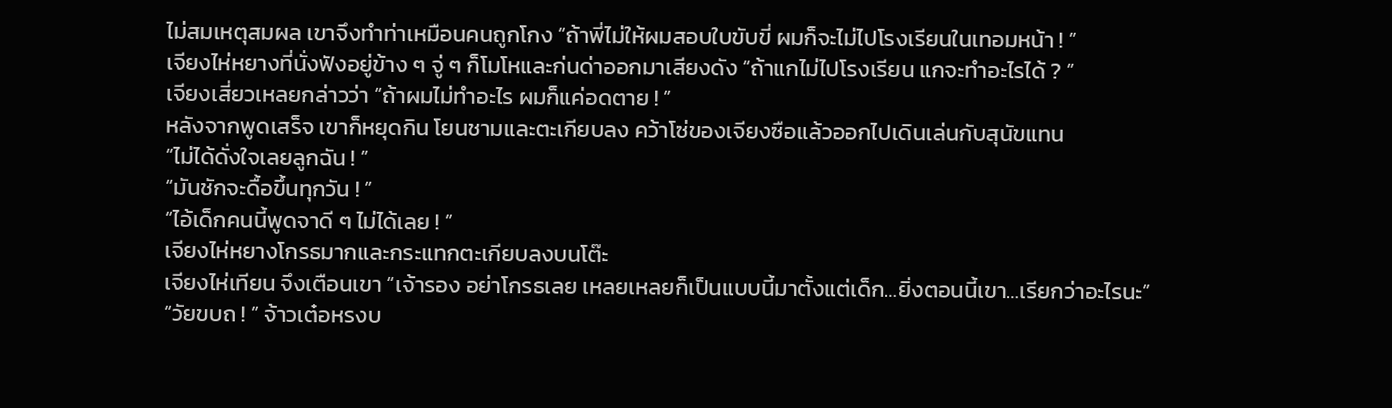ไม่สมเหตุสมผล เขาจึงทำท่าเหมือนคนถูกโกง “ถ้าพี่ไม่ให้ผมสอบใบขับขี่ ผมก็จะไม่ไปโรงเรียนในเทอมหน้า ! ”
เจียงไห่หยางที่นั่งฟังอยู่ข้าง ๆ จู่ ๆ ก็โมโหและก่นด่าออกมาเสียงดัง “ถ้าแกไม่ไปโรงเรียน แกจะทำอะไรได้ ? ”
เจียงเสี่ยวเหลยกล่าวว่า “ถ้าผมไม่ทำอะไร ผมก็แค่อดตาย ! ”
หลังจากพูดเสร็จ เขาก็หยุดกิน โยนชามและตะเกียบลง คว้าโซ่ของเจียงซือแล้วออกไปเดินเล่นกับสุนัขแทน
“ไม่ได้ดั่งใจเลยลูกฉัน ! ”
“มันชักจะดื้อขึ้นทุกวัน ! ”
“ไอ้เด็กคนนี้พูดจาดี ๆ ไม่ได้เลย ! ”
เจียงไห่หยางโกรธมากและกระแทกตะเกียบลงบนโต๊ะ
เจียงไห่เทียน จึงเตือนเขา “เจ้ารอง อย่าโกรธเลย เหลยเหลยก็เป็นแบบนี้มาตั้งแต่เด็ก…ยิ่งตอนนี้เขา…เรียกว่าอะไรนะ”
“วัยขบถ ! ” จ้าวเต๋อหรงบ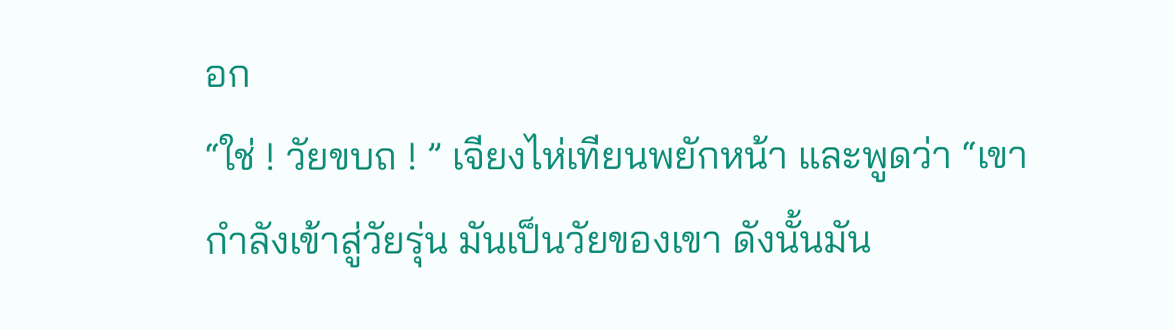อก
“ใช่ ! วัยขบถ ! ” เจียงไห่เทียนพยักหน้า และพูดว่า “เขากำลังเข้าสู่วัยรุ่น มันเป็นวัยของเขา ดังนั้นมัน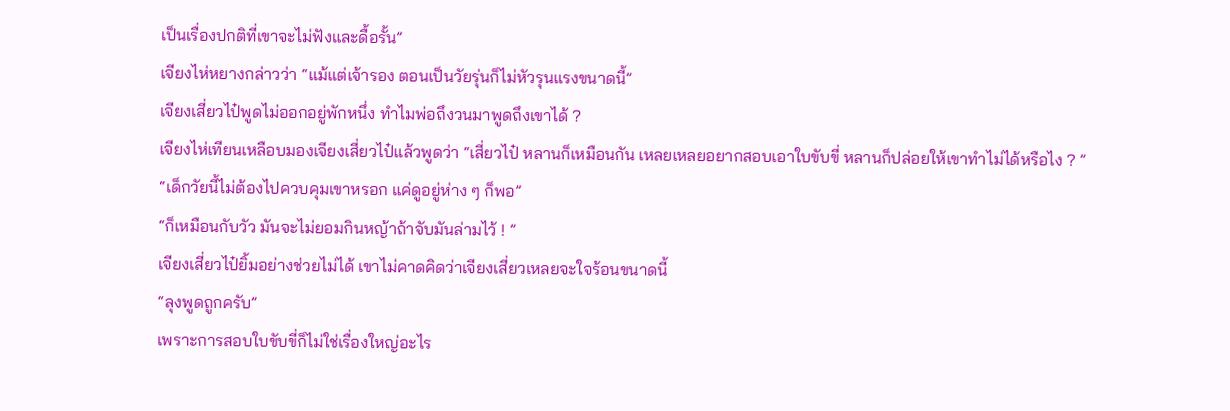เป็นเรื่องปกติที่เขาจะไม่ฟังและดื้อรั้น”
เจียงไห่หยางกล่าวว่า “แม้แต่เจ้ารอง ตอนเป็นวัยรุ่นก็ไม่หัวรุนแรงขนาดนี้”
เจียงเสี่ยวไป๋พูดไม่ออกอยู่พักหนึ่ง ทำไมพ่อถึงวนมาพูดถึงเขาได้ ?
เจียงไห่เทียนเหลือบมองเจียงเสี่ยวไป๋แล้วพูดว่า “เสี่ยวไป๋ หลานก็เหมือนกัน เหลยเหลยอยากสอบเอาใบขับขี่ หลานก็ปล่อยให้เขาทำไม่ได้หรือไง ? ”
“เด็กวัยนี้ไม่ต้องไปควบคุมเขาหรอก แค่ดูอยู่ห่าง ๆ ก็พอ”
“ก็เหมือนกับวัว มันจะไม่ยอมกินหญ้าถ้าจับมันล่ามไว้ ! ”
เจียงเสี่ยวไป๋ยิ้มอย่างช่วยไม่ได้ เขาไม่คาดคิดว่าเจียงเสี่ยวเหลยจะใจร้อนขนาดนี้
“ลุงพูดถูกครับ”
เพราะการสอบใบขับขี่ก็ไม่ใช่เรื่องใหญ่อะไร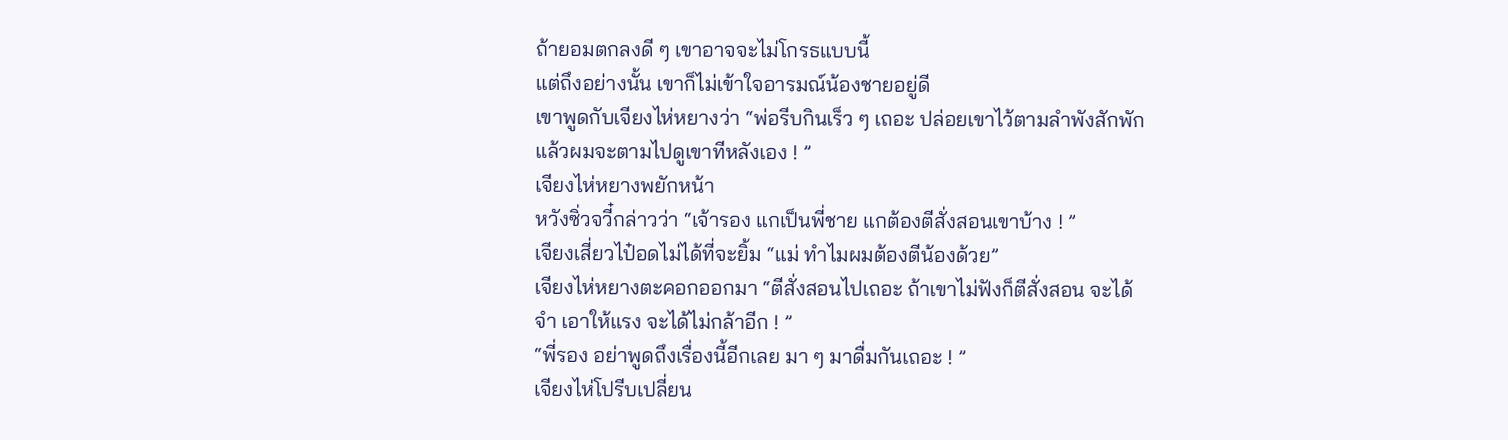ถ้ายอมตกลงดี ๆ เขาอาจจะไม่โกรธแบบนี้
แต่ถึงอย่างนั้น เขาก็ไม่เข้าใจอารมณ์น้องชายอยู่ดี
เขาพูดกับเจียงไห่หยางว่า “พ่อรีบกินเร็ว ๆ เถอะ ปล่อยเขาไว้ตามลำพังสักพัก แล้วผมจะตามไปดูเขาทีหลังเอง ! ”
เจียงไห่หยางพยักหน้า
หวังซิ่วจวี๋กล่าวว่า “เจ้ารอง แกเป็นพี่ชาย แกต้องตีสั่งสอนเขาบ้าง ! ”
เจียงเสี่ยวไป๋อดไม่ได้ที่จะยิ้ม “แม่ ทำไมผมต้องตีน้องด้วย”
เจียงไห่หยางตะคอกออกมา “ตีสั่งสอนไปเถอะ ถ้าเขาไม่ฟังก็ตีสั่งสอน จะได้จำ เอาให้แรง จะได้ไม่กล้าอีก ! ”
“พี่รอง อย่าพูดถึงเรื่องนี้อีกเลย มา ๆ มาดื่มกันเถอะ ! ”
เจียงไห่โปรีบเปลี่ยน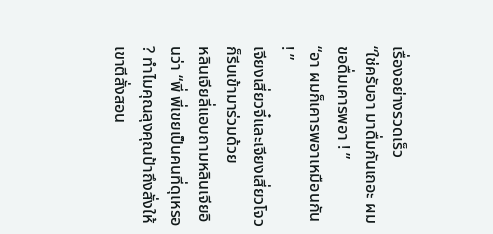เรื่องอย่างรวดเร็ว
“ใช่ครับอา มาดื่มกันเถอะ ผมขอดื่มเคารพอา ! ”
“อา ผมก็เคารพอาเหมือนกัน ! ”
เจียงเสี่ยวจี๋และเจียงเสี่ยวโจวก็รีบเข้ามาร่วมด้วย
หลินเจียลี่แอบถามหลินเจียอินว่า “พี่ พี่เขยเป็นคนที่ดุเหรอ ? ทำไมคุณลุงคุณป้าถึงสั่งให้เขาตีสั่งสอน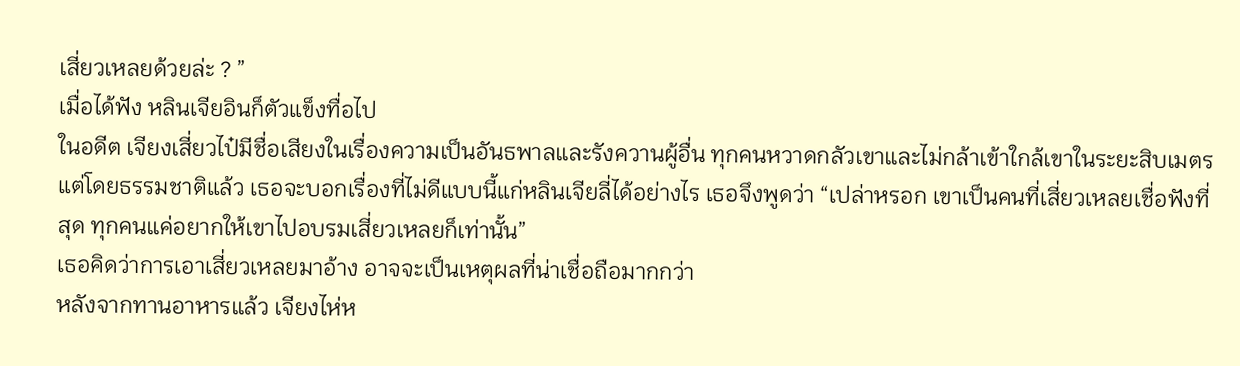เสี่ยวเหลยด้วยล่ะ ? ”
เมื่อได้ฟัง หลินเจียอินก็ตัวแข็งทื่อไป
ในอดีต เจียงเสี่ยวไป๋มีชื่อเสียงในเรื่องความเป็นอันธพาลและรังควานผู้อื่น ทุกคนหวาดกลัวเขาและไม่กล้าเข้าใกล้เขาในระยะสิบเมตร
แต่โดยธรรมชาติแล้ว เธอจะบอกเรื่องที่ไม่ดีแบบนี้แก่หลินเจียลี่ได้อย่างไร เธอจึงพูดว่า “เปล่าหรอก เขาเป็นคนที่เสี่ยวเหลยเชื่อฟังที่สุด ทุกคนแค่อยากให้เขาไปอบรมเสี่ยวเหลยก็เท่านั้น”
เธอคิดว่าการเอาเสี่ยวเหลยมาอ้าง อาจจะเป็นเหตุผลที่น่าเชื่อถือมากกว่า
หลังจากทานอาหารแล้ว เจียงไห่ห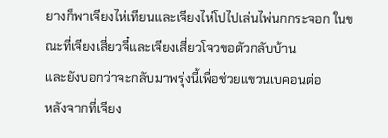ยางก็พาเจียงไห่เทียนและเจียงไห่โปไปเล่นไพ่นกกระจอก ในขณะที่เจียงเสี่ยวจี๋และเจียงเสี่ยวโจวขอตัวกลับบ้าน
และยังบอกว่าจะกลับมาพรุ่งนี้เพื่อช่วยแขวนเบคอนต่อ
หลังจากที่เจียง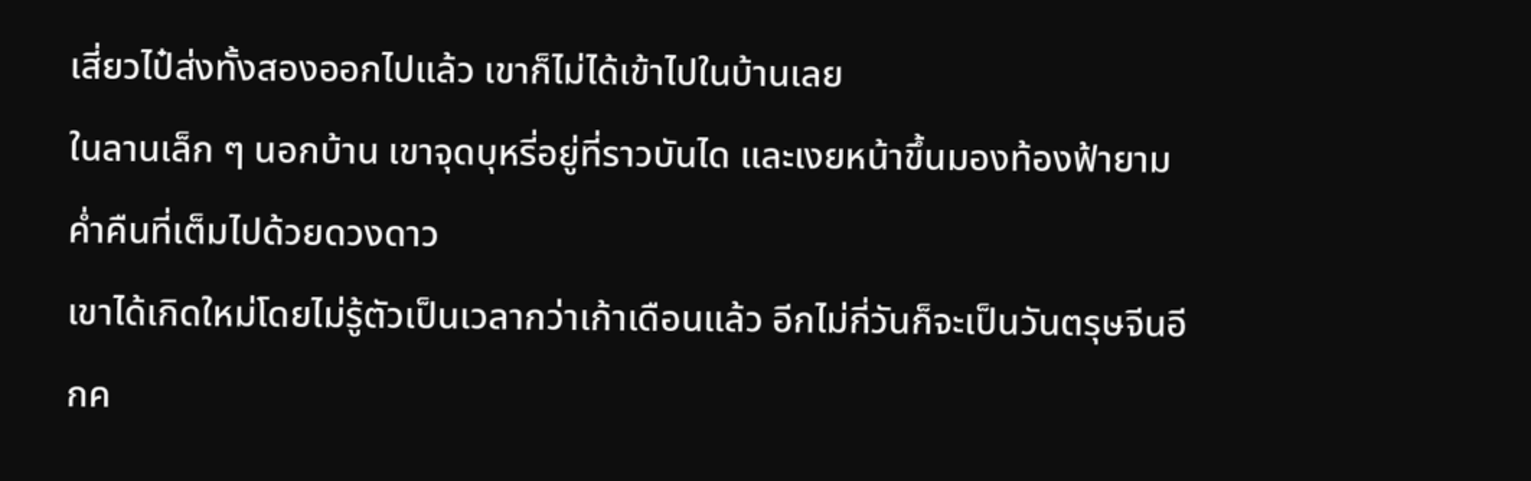เสี่ยวไป๋ส่งทั้งสองออกไปแล้ว เขาก็ไม่ได้เข้าไปในบ้านเลย
ในลานเล็ก ๆ นอกบ้าน เขาจุดบุหรี่อยู่ที่ราวบันได และเงยหน้าขึ้นมองท้องฟ้ายามค่ำคืนที่เต็มไปด้วยดวงดาว
เขาได้เกิดใหม่โดยไม่รู้ตัวเป็นเวลากว่าเก้าเดือนแล้ว อีกไม่กี่วันก็จะเป็นวันตรุษจีนอีกค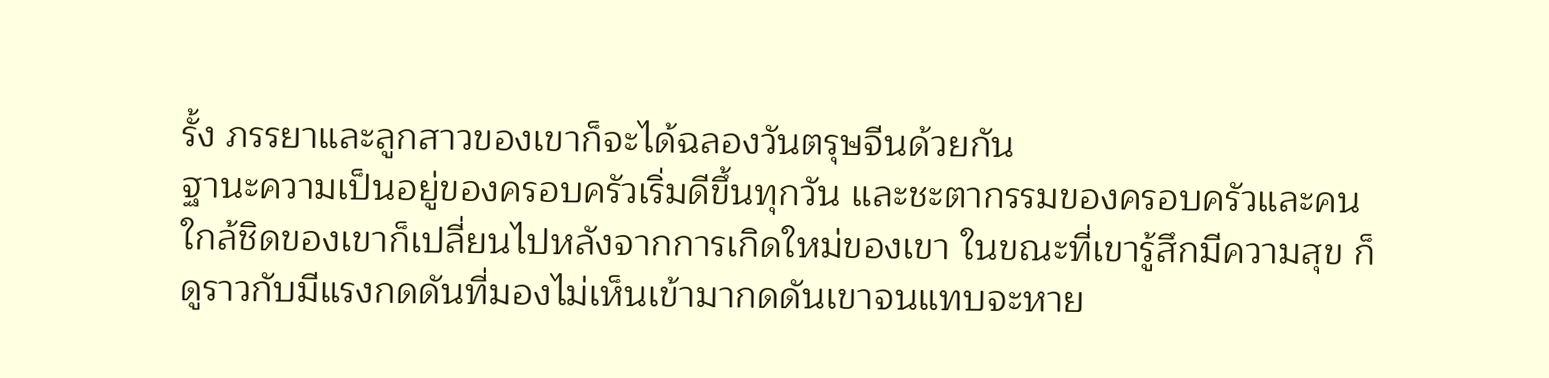รั้ง ภรรยาและลูกสาวของเขาก็จะได้ฉลองวันตรุษจีนด้วยกัน
ฐานะความเป็นอยู่ของครอบครัวเริ่มดีขึ้นทุกวัน และชะตากรรมของครอบครัวและคนใกล้ชิดของเขาก็เปลี่ยนไปหลังจากการเกิดใหม่ของเขา ในขณะที่เขารู้สึกมีความสุข ก็ดูราวกับมีแรงกดดันที่มองไม่เห็นเข้ามากดดันเขาจนแทบจะหาย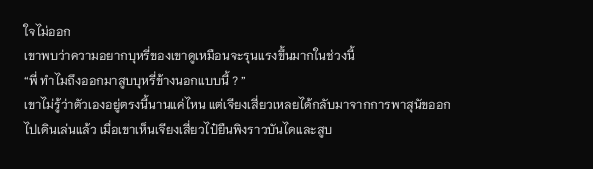ใจไม่ออก
เขาพบว่าความอยากบุหรี่ของเขาดูเหมือนจะรุนแรงขึ้นมากในช่วงนี้
“พี่ ทำไมถึงออกมาสูบบุหรี่ข้างนอกแบบนี้ ? ”
เขาไม่รู้ว่าตัวเองอยู่ตรงนี้นานแค่ไหน แต่เจียงเสี่ยวเหลยได้กลับมาจากการพาสุนัขออกไปเดินเล่นแล้ว เมื่อเขาเห็นเจียงเสี่ยวไป๋ยืนพิงราวบันไดและสูบ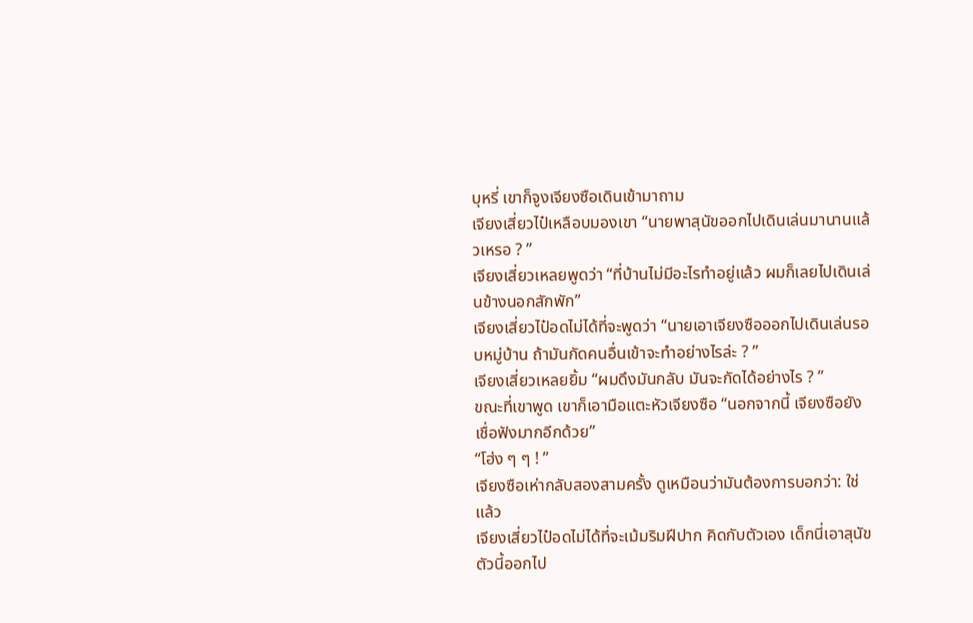บุหรี่ เขาก็จูงเจียงซือเดินเข้ามาถาม
เจียงเสี่ยวไป๋เหลือบมองเขา “นายพาสุนัขออกไปเดินเล่นมานานแล้วเหรอ ? ”
เจียงเสี่ยวเหลยพูดว่า “ที่บ้านไม่มีอะไรทำอยู่แล้ว ผมก็เลยไปเดินเล่นข้างนอกสักพัก”
เจียงเสี่ยวไป๋อดไม่ได้ที่จะพูดว่า “นายเอาเจียงซือออกไปเดินเล่นรอบหมู่บ้าน ถ้ามันกัดคนอื่นเข้าจะทำอย่างไรล่ะ ? ”
เจียงเสี่ยวเหลยยิ้ม “ผมดึงมันกลับ มันจะกัดได้อย่างไร ? ”
ขณะที่เขาพูด เขาก็เอามือแตะหัวเจียงซือ “นอกจากนี้ เจียงซือยังเชื่อฟังมากอีกด้วย”
“โฮ่ง ๆ ๆ ! ”
เจียงซือเห่ากลับสองสามครั้ง ดูเหมือนว่ามันต้องการบอกว่า: ใช่แล้ว
เจียงเสี่ยวไป๋อดไม่ได้ที่จะเม้มริมฝีปาก คิดกับตัวเอง เด็กนี่เอาสุนัขตัวนี้ออกไป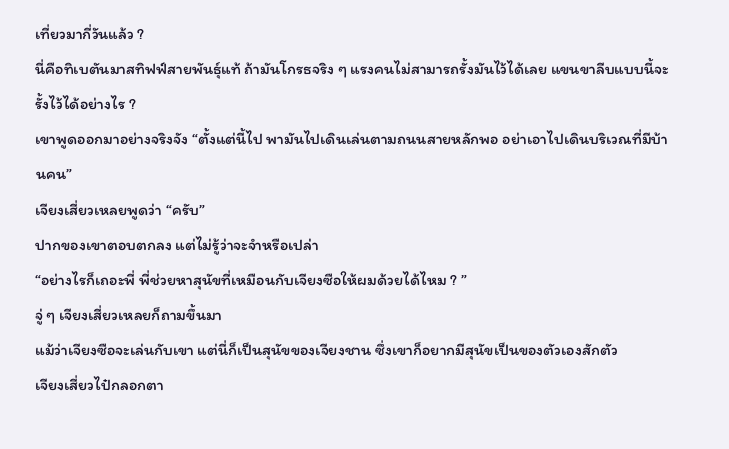เที่ยวมากี่วันแล้ว ?
นี่คือทิเบตันมาสทิฟฟ์สายพันธุ์แท้ ถ้ามันโกรธจริง ๆ แรงคนไม่สามารถรั้งมันไว้ได้เลย แขนขาลีบแบบนี้จะรั้งไว้ได้อย่างไร ?
เขาพูดออกมาอย่างจริงจัง “ตั้งแต่นี้ไป พามันไปเดินเล่นตามถนนสายหลักพอ อย่าเอาไปเดินบริเวณที่มีบ้านคน”
เจียงเสี่ยวเหลยพูดว่า “ครับ”
ปากของเขาตอบตกลง แต่ไม่รู้ว่าจะจำหรือเปล่า
“อย่างไรก็เถอะพี่ พี่ช่วยหาสุนัขที่เหมือนกับเจียงซือให้ผมด้วยได้ไหม ? ”
จู่ ๆ เจียงเสี่ยวเหลยก็ถามขึ้นมา
แม้ว่าเจียงซือจะเล่นกับเขา แต่นี่ก็เป็นสุนัขของเจียงชาน ซึ่งเขาก็อยากมีสุนัขเป็นของตัวเองสักตัว
เจียงเสี่ยวไป๋กลอกตา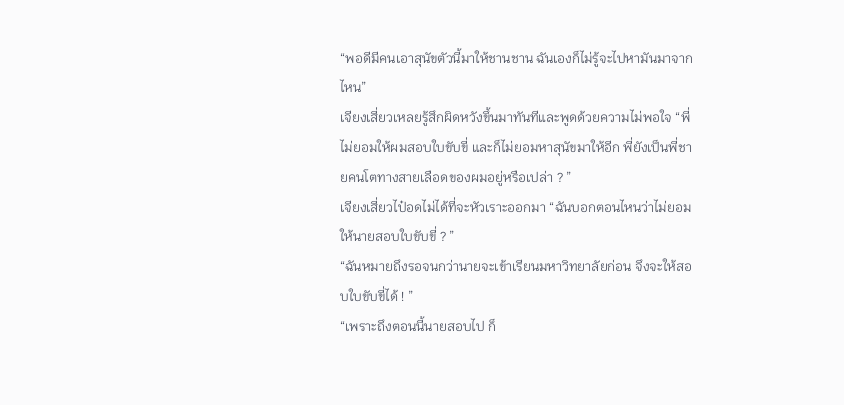“พอดีมีคนเอาสุนัขตัวนี้มาให้ชานชาน ฉันเองก็ไม่รู้จะไปหามันมาจากไหน”
เจียงเสี่ยวเหลยรู้สึกผิดหวังขึ้นมาทันทีและพูดด้วยความไม่พอใจ “พี่ไม่ยอมให้ผมสอบใบขับขี่ และก็ไม่ยอมหาสุนัขมาให้อีก พี่ยังเป็นพี่ชายคนโตทางสายเลือดของผมอยู่หรือเปล่า ? ”
เจียงเสี่ยวไป๋อดไม่ได้ที่จะหัวเราะออกมา “ฉันบอกตอนไหนว่าไม่ยอมให้นายสอบใบขับขี่ ? ”
“ฉันหมายถึงรอจนกว่านายจะเข้าเรียนมหาวิทยาลัยก่อน จึงจะให้สอบใบขับขี่ได้ ! ”
“เพราะถึงตอนนี้นายสอบไป ก็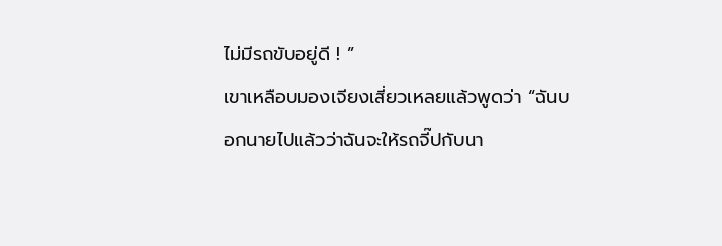ไม่มีรถขับอยู่ดี ! ”
เขาเหลือบมองเจียงเสี่ยวเหลยแล้วพูดว่า “ฉันบอกนายไปแล้วว่าฉันจะให้รถจี๊ปกับนา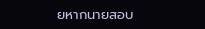ยหากนายสอบ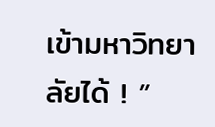เข้ามหาวิทยาลัยได้ ! ”